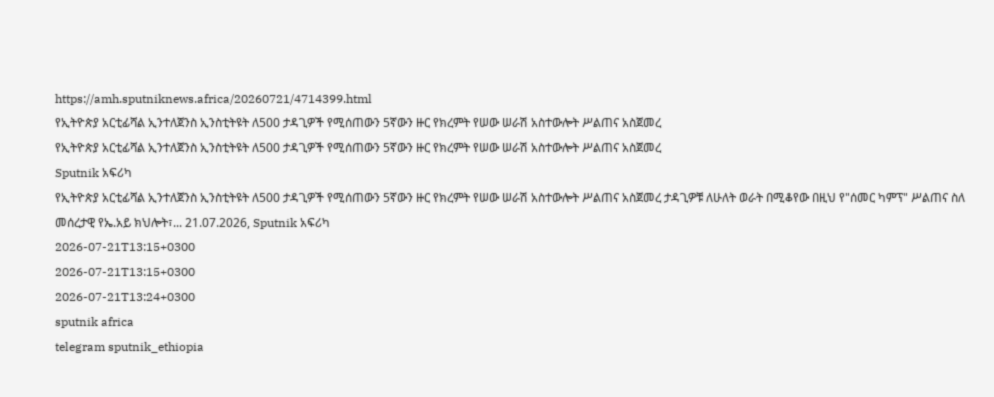https://amh.sputniknews.africa/20260721/4714399.html
የኢትዮጵያ አርቲፊሻል ኢንተለጀንስ ኢንስቲትዩት ለ500 ታዳጊዎች የሚሰጠውን 5ኛውን ዙር የክረምት የሠው ሠራሽ አስተውሎት ሥልጠና አስጀመረ
የኢትዮጵያ አርቲፊሻል ኢንተለጀንስ ኢንስቲትዩት ለ500 ታዳጊዎች የሚሰጠውን 5ኛውን ዙር የክረምት የሠው ሠራሽ አስተውሎት ሥልጠና አስጀመረ
Sputnik አፍሪካ
የኢትዮጵያ አርቲፊሻል ኢንተለጀንስ ኢንስቲትዩት ለ500 ታዳጊዎች የሚሰጠውን 5ኛውን ዙር የክረምት የሠው ሠራሽ አስተውሎት ሥልጠና አስጀመረ ታዳጊዎቹ ለሁለት ወራት በሚቆየው በዚህ የ"ሰመር ካምፕ" ሥልጠና ስለ መሰረታዊ የኤ.አይ ክህሎት፣... 21.07.2026, Sputnik አፍሪካ
2026-07-21T13:15+0300
2026-07-21T13:15+0300
2026-07-21T13:24+0300
sputnik africa
telegram sputnik_ethiopia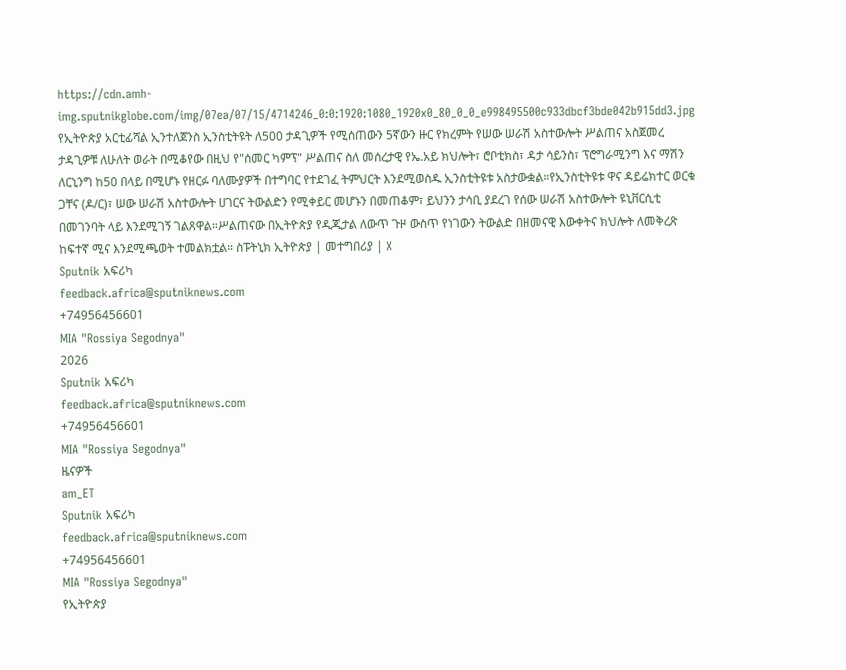https://cdn.amh-img.sputnikglobe.com/img/07ea/07/15/4714246_0:0:1920:1080_1920x0_80_0_0_e998495500c933dbcf3bde042b915dd3.jpg
የኢትዮጵያ አርቲፊሻል ኢንተለጀንስ ኢንስቲትዩት ለ500 ታዳጊዎች የሚሰጠውን 5ኛውን ዙር የክረምት የሠው ሠራሽ አስተውሎት ሥልጠና አስጀመረ ታዳጊዎቹ ለሁለት ወራት በሚቆየው በዚህ የ"ሰመር ካምፕ" ሥልጠና ስለ መሰረታዊ የኤ.አይ ክህሎት፣ ሮቦቲክስ፣ ዳታ ሳይንስ፣ ፕሮግራሚንግ እና ማሽን ለርኒንግ ከ50 በላይ በሚሆኑ የዘርፉ ባለሙያዎች በተግባር የተደገፈ ትምህርት እንደሚወስዱ ኢንስቲትዩቱ አስታውቋል።የኢንስቲትዩቱ ዋና ዳይሬክተር ወርቁ ጋቸና (ዶ/ር)፣ ሠው ሠራሽ አስተውሎት ሀገርና ትውልድን የሚቀይር መሆኑን በመጠቆም፣ ይህንን ታሳቢ ያደረገ የሰው ሠራሽ አስተውሎት ዩኒቨርሲቲ በመገንባት ላይ እንደሚገኝ ገልጸዋል።ሥልጠናው በኢትዮጵያ የዲጂታል ለውጥ ጉዞ ውስጥ የነገውን ትውልድ በዘመናዊ እውቀትና ክህሎት ለመቅረጽ ከፍተኛ ሚና እንደሚጫወት ተመልክቷል። ስፑትኒክ ኢትዮጵያ | መተግበሪያ | X
Sputnik አፍሪካ
feedback.africa@sputniknews.com
+74956456601
MIA "Rossiya Segodnya"
2026
Sputnik አፍሪካ
feedback.africa@sputniknews.com
+74956456601
MIA "Rossiya Segodnya"
ዜናዎች
am_ET
Sputnik አፍሪካ
feedback.africa@sputniknews.com
+74956456601
MIA "Rossiya Segodnya"
የኢትዮጵያ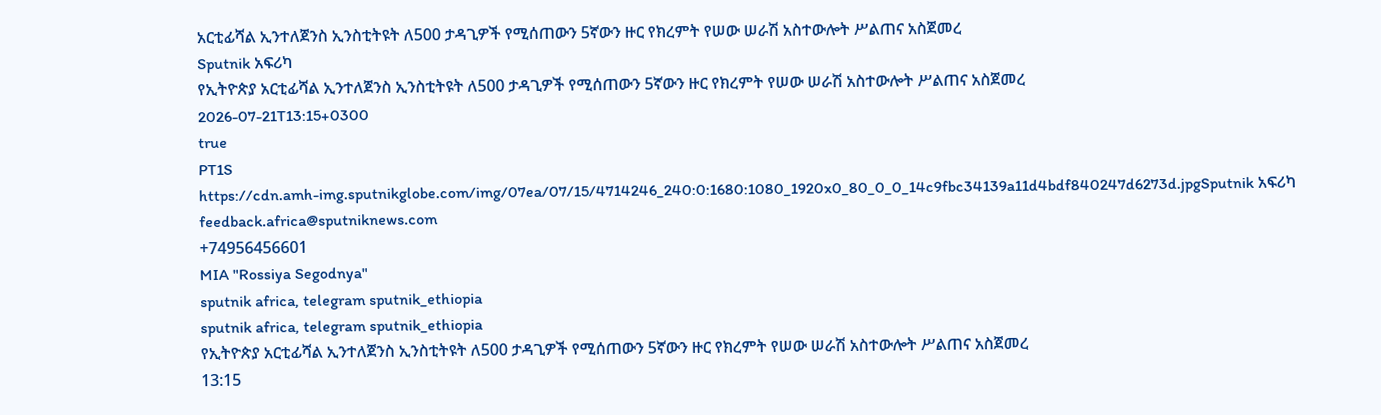አርቲፊሻል ኢንተለጀንስ ኢንስቲትዩት ለ500 ታዳጊዎች የሚሰጠውን 5ኛውን ዙር የክረምት የሠው ሠራሽ አስተውሎት ሥልጠና አስጀመረ
Sputnik አፍሪካ
የኢትዮጵያ አርቲፊሻል ኢንተለጀንስ ኢንስቲትዩት ለ500 ታዳጊዎች የሚሰጠውን 5ኛውን ዙር የክረምት የሠው ሠራሽ አስተውሎት ሥልጠና አስጀመረ
2026-07-21T13:15+0300
true
PT1S
https://cdn.amh-img.sputnikglobe.com/img/07ea/07/15/4714246_240:0:1680:1080_1920x0_80_0_0_14c9fbc34139a11d4bdf840247d6273d.jpgSputnik አፍሪካ
feedback.africa@sputniknews.com
+74956456601
MIA "Rossiya Segodnya"
sputnik africa, telegram sputnik_ethiopia
sputnik africa, telegram sputnik_ethiopia
የኢትዮጵያ አርቲፊሻል ኢንተለጀንስ ኢንስቲትዩት ለ500 ታዳጊዎች የሚሰጠውን 5ኛውን ዙር የክረምት የሠው ሠራሽ አስተውሎት ሥልጠና አስጀመረ
13:15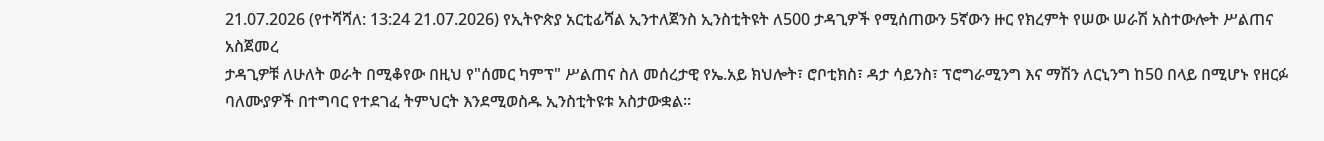21.07.2026 (የተሻሻለ: 13:24 21.07.2026) የኢትዮጵያ አርቲፊሻል ኢንተለጀንስ ኢንስቲትዩት ለ500 ታዳጊዎች የሚሰጠውን 5ኛውን ዙር የክረምት የሠው ሠራሽ አስተውሎት ሥልጠና አስጀመረ
ታዳጊዎቹ ለሁለት ወራት በሚቆየው በዚህ የ"ሰመር ካምፕ" ሥልጠና ስለ መሰረታዊ የኤ.አይ ክህሎት፣ ሮቦቲክስ፣ ዳታ ሳይንስ፣ ፕሮግራሚንግ እና ማሽን ለርኒንግ ከ50 በላይ በሚሆኑ የዘርፉ ባለሙያዎች በተግባር የተደገፈ ትምህርት እንደሚወስዱ ኢንስቲትዩቱ አስታውቋል።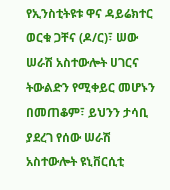የኢንስቲትዩቱ ዋና ዳይሬክተር ወርቁ ጋቸና (ዶ/ር)፣ ሠው ሠራሽ አስተውሎት ሀገርና ትውልድን የሚቀይር መሆኑን በመጠቆም፣ ይህንን ታሳቢ ያደረገ የሰው ሠራሽ አስተውሎት ዩኒቨርሲቲ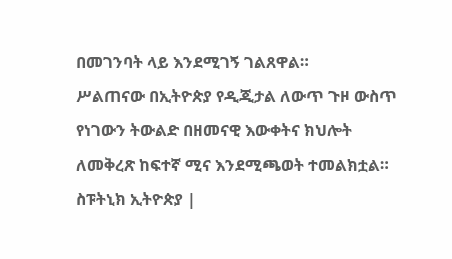በመገንባት ላይ እንደሚገኝ ገልጸዋል።
ሥልጠናው በኢትዮጵያ የዲጂታል ለውጥ ጉዞ ውስጥ የነገውን ትውልድ በዘመናዊ እውቀትና ክህሎት ለመቅረጽ ከፍተኛ ሚና እንደሚጫወት ተመልክቷል።
ስፑትኒክ ኢትዮጵያ |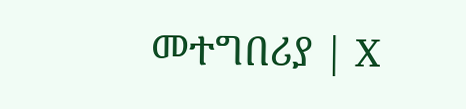መተግበሪያ | X